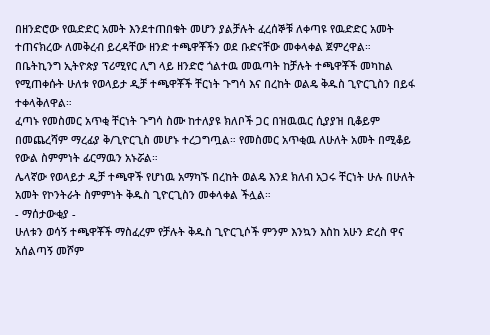በዘንድሮው የዉድድር አመት እንደተጠበቁት መሆን ያልቻሉት ፈረሰኞቹ ለቀጣዩ የዉድድር አመት ተጠናክረው ለመቅረብ ይረዳቸው ዘንድ ተጫዋቾችን ወደ ቡድናቸው መቀላቀል ጀምረዋል።
በቤትኪንግ ኢትዮጵያ ፕሪሚየር ሊግ ላይ ዘንድሮ ጎልተዉ መዉጣት ከቻሉት ተጫዋቾች መካከል የሚጠቀሱት ሁለቱ የወላይታ ዲቻ ተጫዋቾች ቸርነት ጉግሳ እና በረከት ወልዴ ቅዱስ ጊዮርጊስን በይፋ ተቀላቅለዋል።
ፈጣኑ የመስመር አጥቂ ቸርነት ጉግሳ ስሙ ከተለያዩ ክለቦች ጋር በዝዉዉር ሲያያዝ ቢቆይም በመጨረሻም ማረፊያ ቅ/ጊዮርጊስ መሆኑ ተረጋግጧል። የመስመር አጥቂዉ ለሁለት አመት በሚቆይ የውል ስምምነት ፊርማዉን አኑሯል።
ሌላኛው የወላይታ ዲቻ ተጫዋች የሆነዉ አማካኙ በረከት ወልዴ እንደ ክለብ አጋሩ ቸርነት ሁሉ በሁለት አመት የኮንትራት ስምምነት ቅዱስ ጊዮርጊስን መቀላቀል ችሏል።
- ማሰታውቂያ -
ሁለቱን ወሳኝ ተጫዋቾች ማስፈረም የቻሉት ቅዱስ ጊዮርጊሶች ምንም እንኳን እስከ አሁን ድረስ ዋና አሰልጣኝ መሾም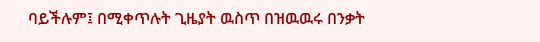ባይችሉም፤ በሚቀጥሉት ጊዜያት ዉስጥ በዝዉዉሩ በንቃት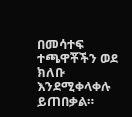በመሳተፍ ተጫዋቾችን ወደ ክለቡ እንደሚቀላቀሉ ይጠበቃል።